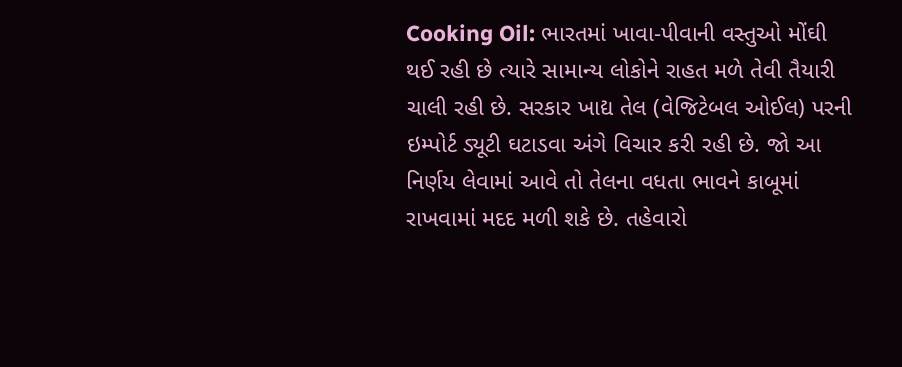Cooking Oil: ભારતમાં ખાવા-પીવાની વસ્તુઓ મોંઘી થઈ રહી છે ત્યારે સામાન્ય લોકોને રાહત મળે તેવી તૈયારી ચાલી રહી છે. સરકાર ખાદ્ય તેલ (વેજિટેબલ ઓઈલ) પરની ઇમ્પોર્ટ ડ્યૂટી ઘટાડવા અંગે વિચાર કરી રહી છે. જો આ નિર્ણય લેવામાં આવે તો તેલના વધતા ભાવને કાબૂમાં રાખવામાં મદદ મળી શકે છે. તહેવારો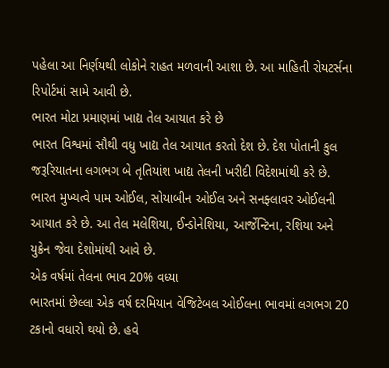પહેલા આ નિર્ણયથી લોકોને રાહત મળવાની આશા છે. આ માહિતી રોયટર્સના રિપોર્ટમાં સામે આવી છે.
ભારત મોટા પ્રમાણમાં ખાદ્ય તેલ આયાત કરે છે
ભારત વિશ્વમાં સૌથી વધુ ખાદ્ય તેલ આયાત કરતો દેશ છે. દેશ પોતાની કુલ જરૂરિયાતના લગભગ બે તૃતિયાંશ ખાદ્ય તેલની ખરીદી વિદેશમાંથી કરે છે. ભારત મુખ્યત્વે પામ ઓઈલ, સોયાબીન ઓઈલ અને સનફ્લાવર ઓઈલની આયાત કરે છે. આ તેલ મલેશિયા, ઈન્ડોનેશિયા, આર્જેન્ટિના, રશિયા અને યુક્રેન જેવા દેશોમાંથી આવે છે.
એક વર્ષમાં તેલના ભાવ 20% વધ્યા
ભારતમાં છેલ્લા એક વર્ષ દરમિયાન વેજિટેબલ ઓઈલના ભાવમાં લગભગ 20 ટકાનો વધારો થયો છે. હવે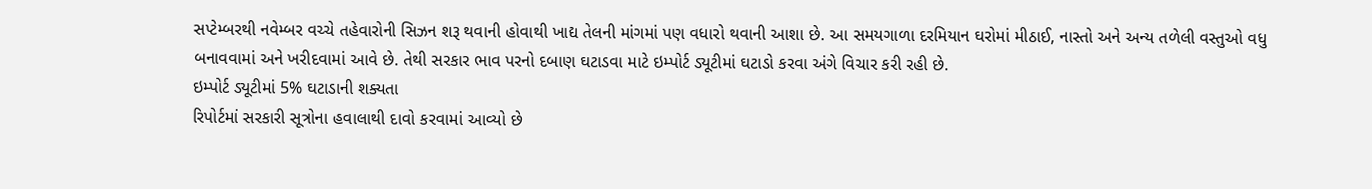સપ્ટેમ્બરથી નવેમ્બર વચ્ચે તહેવારોની સિઝન શરૂ થવાની હોવાથી ખાદ્ય તેલની માંગમાં પણ વધારો થવાની આશા છે. આ સમયગાળા દરમિયાન ઘરોમાં મીઠાઈ, નાસ્તો અને અન્ય તળેલી વસ્તુઓ વધુ બનાવવામાં અને ખરીદવામાં આવે છે. તેથી સરકાર ભાવ પરનો દબાણ ઘટાડવા માટે ઇમ્પોર્ટ ડ્યૂટીમાં ઘટાડો કરવા અંગે વિચાર કરી રહી છે.
ઇમ્પોર્ટ ડ્યૂટીમાં 5% ઘટાડાની શક્યતા
રિપોર્ટમાં સરકારી સૂત્રોના હવાલાથી દાવો કરવામાં આવ્યો છે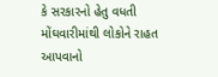કે સરકારનો હેતુ વધતી મોંઘવારીમાંથી લોકોને રાહત આપવાનો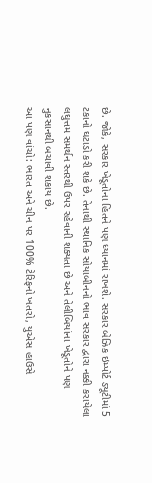છે. જોકે, સરકાર ખેડૂતોના હિતને પણ ધ્યાનમાં રાખશે. સરકાર બેઝિક ઇમ્પોર્ટ ડ્યૂટીમાં 5 ટકાનો ઘટાડો કરી શકે છે. તેનાથી સ્થાનિક સોયાબીનનો ભાવ સરકાર દ્વારા નક્કી કરાયેલા લઘુત્તમ સમર્થન સ્તરથી ઉપર રહેવાની શક્યતા છે અને તેલીબિયાંના ખેડૂતોને પણ નુકસાનથી બચાવી શકાય છે.
આ પણ વાંચો: ભારત અને ચીન પર 100% ટેરિફનો ખતરો, યુએસ હાઉસે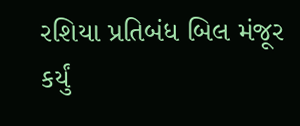રશિયા પ્રતિબંધ બિલ મંજૂર કર્યું